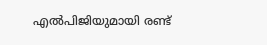എൽപിജിയുമായി രണ്ട്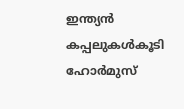ഇന്ത്യൻ കപ്പലുകൾകൂടി ഹോർമുസ്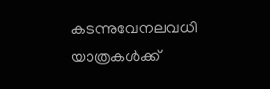കടന്നുവേനലവധി യാത്രകള്‍ക്ക്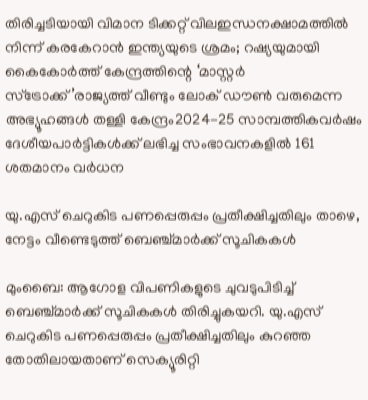തിരിച്ചടിയായി വിമാന ടിക്കറ്റ് വിലഇന്ധനക്ഷാമത്തിൽ നിന്ന് കരകേറാൻ ഇന്ത്യയുടെ ശ്രമം; റഷ്യയുമായി കൈകോര്‍ത്ത് കേന്ദ്രത്തിന്റെ ‘മാസ്റ്റര്‍ സ്‌ട്രോക്ക്’രാജ്യത്ത് വീണ്ടും ലോക് ഡൗൺ വരുമെന്ന അഭ്യൂഹങ്ങൾ തള്ളി കേന്ദ്രം2024-25 സാമ്പത്തികവർഷം ദേശീയപാർട്ടികൾക്ക് ലഭിച്ച സംഭാവനകളിൽ 161 ശതമാനം വർധന

യു.എസ് ചെറുകിട പണപ്പെരുപ്പം പ്രതീക്ഷിച്ചതിലും താഴെ, നേട്ടം വീണ്ടെടുത്ത് ബെഞ്ച്മാര്‍ക്ക് സൂചികകള്‍

മുംബൈ: ആഗോള വിപണികളുടെ ചുവടുപിടിച്ച് ബെഞ്ച്മാര്‍ക്ക് സൂചികകള്‍ തിരിച്ചുകയറി. യു.എസ് ചെറുകിട പണപ്പെരുപ്പം പ്രതീക്ഷിച്ചതിലും കുറഞ്ഞ തോതിലായതാണ് സെക്യൂരിറ്റി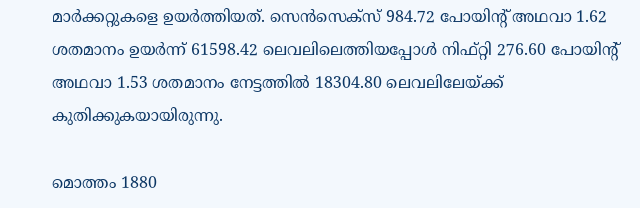മാര്‍ക്കറ്റുകളെ ഉയര്‍ത്തിയത്. സെന്‍സെക്‌സ് 984.72 പോയിന്റ് അഥവാ 1.62 ശതമാനം ഉയര്‍ന്ന് 61598.42 ലെവലിലെത്തിയപ്പോള്‍ നിഫ്റ്റി 276.60 പോയിന്റ് അഥവാ 1.53 ശതമാനം നേട്ടത്തില്‍ 18304.80 ലെവലിലേയ്ക്ക് കുതിക്കുകയായിരുന്നു.

മൊത്തം 1880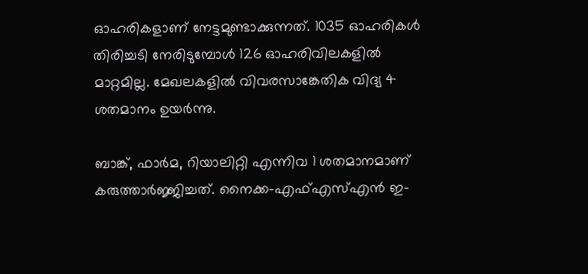ഓഹരികളാണ് നേട്ടമുണ്ടാക്കുന്നത്. 1035 ഓഹരികള്‍ തിരിച്ചടി നേരിടുമ്പോള്‍ 126 ഓഹരിവിലകളില്‍ മാറ്റമില്ല. മേഖലകളില്‍ വിവരസാങ്കേതിക വിദ്യ 4 ശതമാനം ഉയര്‍ന്നു.

ബാങ്ക്, ഫാര്‍മ, റിയാലിറ്റി എന്നിവ 1 ശതമാനമാണ് കരുത്താര്‍ജ്ജിച്ചത്. നൈക്ക-എഫ്എസ്എന്‍ ഇ-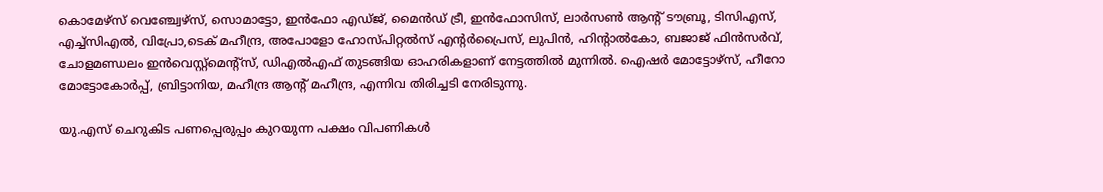കൊമേഴ്‌സ് വെഞ്ച്വേഴ്‌സ്, സൊമാട്ടോ, ഇന്‍ഫോ എഡ്ജ്, മൈന്‍ഡ് ട്രീ, ഇന്‍ഫോസിസ്, ലാര്‍സണ്‍ ആന്റ് ടൗബ്രൂ, ടിസിഎസ്, എച്ച്‌സിഎല്‍, വിപ്രോ,ടെക് മഹീന്ദ്ര, അപോളോ ഹോസ്പിറ്റല്‍സ് എന്റര്‍പ്രൈസ്, ലുപിന്‍, ഹിന്റാല്‍കോ, ബജാജ് ഫിന്‍സര്‍വ്, ചോളമണ്ഡലം ഇന്‍വെസ്റ്റ്‌മെന്റ്‌സ്, ഡിഎല്‍എഫ് തുടങ്ങിയ ഓഹരികളാണ് നേട്ടത്തില്‍ മുന്നില്‍. ഐഷര്‍ മോട്ടോഴ്‌സ്, ഹീറോ മോട്ടോകോര്‍പ്പ്, ബ്രിട്ടാനിയ, മഹീന്ദ്ര ആന്റ് മഹീന്ദ്ര, എന്നിവ തിരിച്ചടി നേരിടുന്നു.

യു.എസ് ചെറുകിട പണപ്പെരുപ്പം കുറയുന്ന പക്ഷം വിപണികള്‍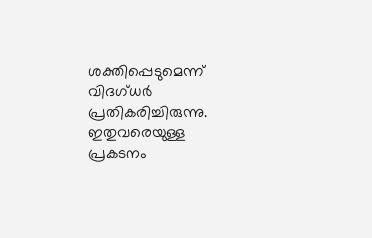ശക്തിപ്പെടുമെന്ന് വിദഗ്ധര്‍ പ്രതികരിച്ചിരുന്നു. ഇതുവരെയുള്ള പ്രകടനം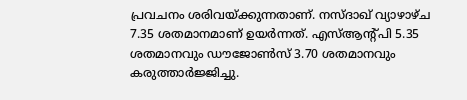പ്രവചനം ശരിവയ്ക്കുന്നതാണ്. നസ്ദാഖ് വ്യാഴാഴ്ച 7.35 ശതമാനമാണ് ഉയര്‍ന്നത്. എസ്ആന്റ്പി 5.35 ശതമാനവും ഡൗജോണ്‍സ് 3.70 ശതമാനവും കരുത്താര്‍ജ്ജിച്ചു.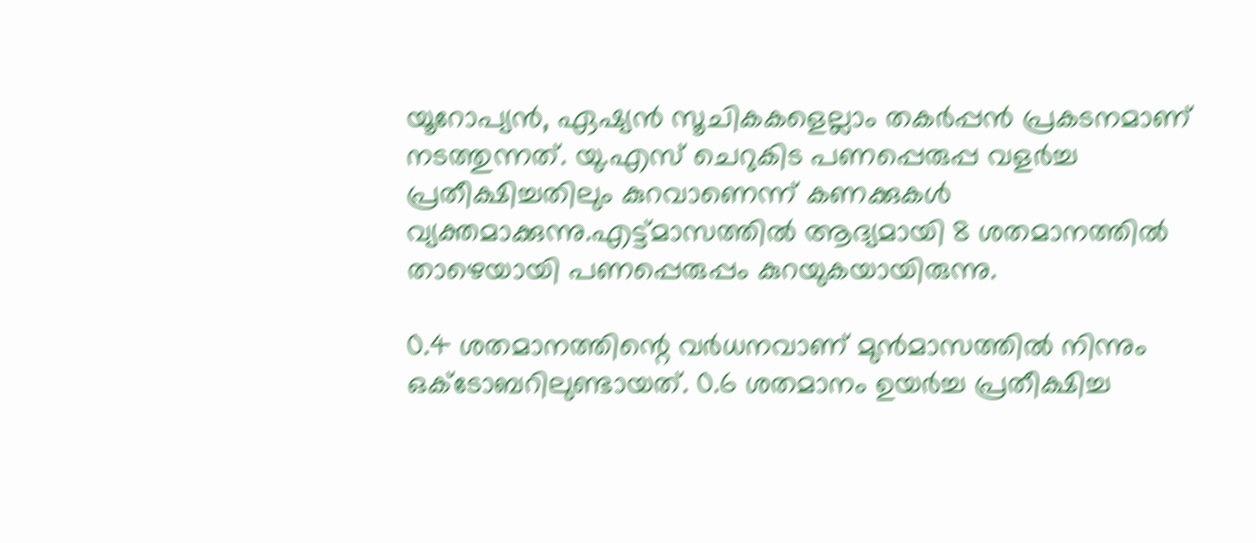യൂറോപ്യന്‍, ഏഷ്യന്‍ സൂചികകളെല്ലാം തകര്‍പ്പന്‍ പ്രകടനമാണ് നടത്തുന്നത്. യു.എസ് ചെറുകിട പണപ്പെരുപ്പ വളര്‍ച്ച പ്രതീക്ഷിച്ചതിലും കുറവാണെന്ന് കണക്കുകള്‍ വ്യക്തമാക്കുന്നു.എട്ട്മാസത്തില്‍ ആദ്യമായി 8 ശതമാനത്തില്‍ താഴെയായി പണപ്പെരുപ്പം കുറയുകയായിരുന്നു.

0.4 ശതമാനത്തിന്റെ വര്‍ധനവാണ് മുന്‍മാസത്തില്‍ നിന്നും ഒക്ടോബറിലുണ്ടായത്. 0.6 ശതമാനം ഉയര്‍ച്ച പ്രതീക്ഷിച്ച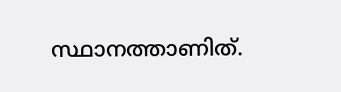സ്ഥാനത്താണിത്.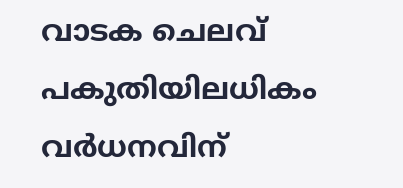വാടക ചെലവ് പകുതിയിലധികം വര്‍ധനവിന്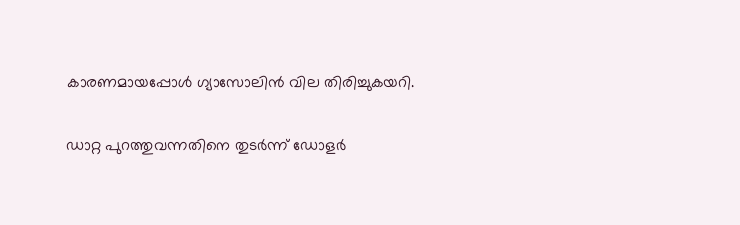കാരണമായപ്പോള്‍ ഗ്യാസോലിന്‍ വില തിരിച്ചുകയറി.

ഡാറ്റ പുറത്തുവന്നതിനെ തുടര്‍ന്ന് ഡോളര്‍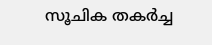സൂചിക തകര്‍ച്ച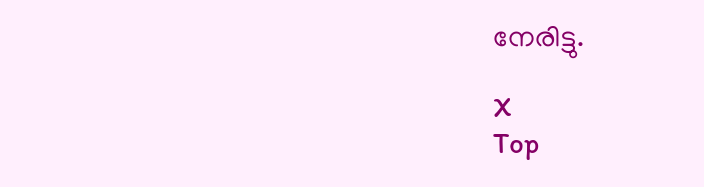നേരിട്ടു.

X
Top